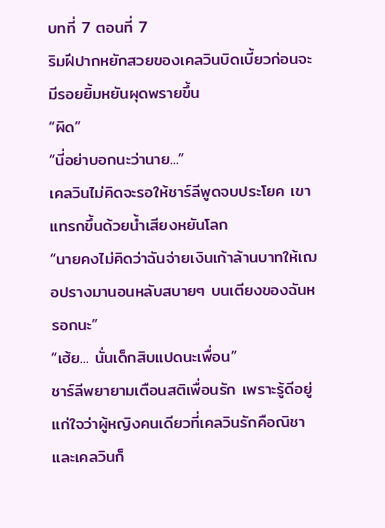บทที่ 7 ตอนที่ 7
ริมฝีปากหยักสวยของเคลวินบิดเบี้ยวก่อนจะมีรอยยิ้มหยันผุดพรายขึ้น
“ผิด”
“นี่อย่าบอกนะว่านาย...”
เคลวินไม่คิดจะรอให้ชาร์ลีพูดจบประโยค เขาแทรกขึ้นด้วยน้ำเสียงหยันโลก
“นายคงไม่คิดว่าฉันจ่ายเงินเก้าล้านบาทให้เฌอปรางมานอนหลับสบายๆ บนเตียงของฉันหรอกนะ”
“เฮ้ย... นั่นเด็กสิบแปดนะเพื่อน”
ชาร์ลีพยายามเตือนสติเพื่อนรัก เพราะรู้ดีอยู่แก่ใจว่าผู้หญิงคนเดียวที่เคลวินรักคือณิชา และเคลวินก็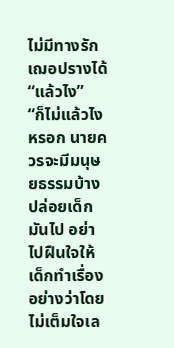ไม่มีทางรักเฌอปรางได้
“แล้วไง”
“ก็ไม่แล้วไงหรอก นายควรจะมีมนุษยธรรมบ้าง ปล่อยเด็กมันไป อย่าไปฝืนใจให้เด็กทำเรื่องอย่างว่าโดยไม่เต็มใจเล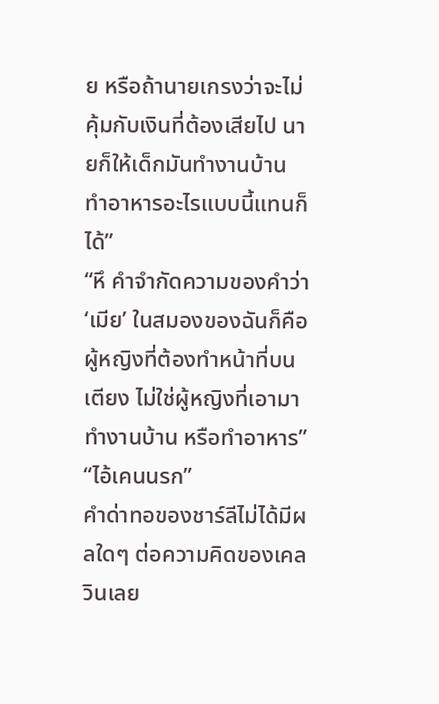ย หรือถ้านายเกรงว่าจะไม่คุ้มกับเงินที่ต้องเสียไป นายก็ให้เด็กมันทำงานบ้าน ทำอาหารอะไรแบบนี้แทนก็ได้”
“หึ คำจำกัดความของคำว่า ‘เมีย’ ในสมองของฉันก็คือ ผู้หญิงที่ต้องทำหน้าที่บนเตียง ไม่ใช่ผู้หญิงที่เอามาทำงานบ้าน หรือทำอาหาร”
“ไอ้เคนนรก”
คำด่าทอของชาร์ลีไม่ได้มีผลใดๆ ต่อความคิดของเคลวินเลย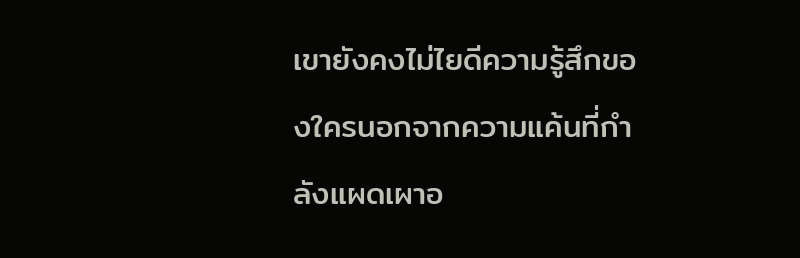เขายังคงไม่ไยดีความรู้สึกของใครนอกจากความแค้นที่กำลังแผดเผาอ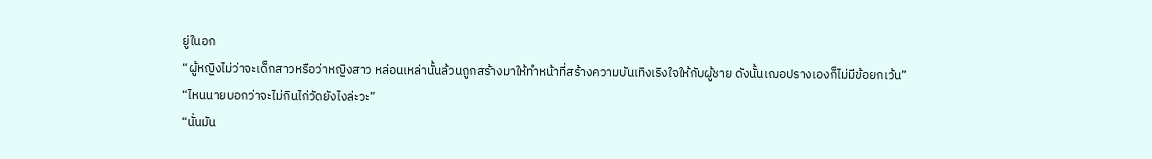ยู่ในอก
“ผู้หญิงไม่ว่าจะเด็กสาวหรือว่าหญิงสาว หล่อนเหล่านั้นล้วนถูกสร้างมาให้ทำหน้าที่สร้างความบันเทิงเริงใจให้กับผู้ชาย ดังนั้นเฌอปรางเองก็ไม่มีข้อยกเว้น”
“ไหนนายบอกว่าจะไม่กินไก่วัดยังไงล่ะวะ”
“นั่นมัน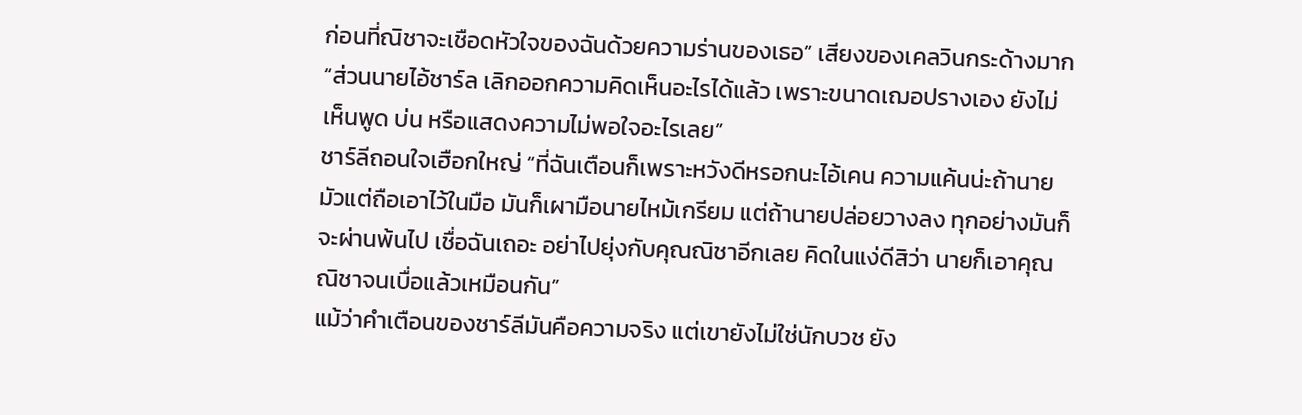ก่อนที่ณิชาจะเชือดหัวใจของฉันด้วยความร่านของเธอ” เสียงของเคลวินกระด้างมาก
“ส่วนนายไอ้ชาร์ล เลิกออกความคิดเห็นอะไรได้แล้ว เพราะขนาดเฌอปรางเอง ยังไม่เห็นพูด บ่น หรือแสดงความไม่พอใจอะไรเลย”
ชาร์ลีถอนใจเฮือกใหญ่ “ที่ฉันเตือนก็เพราะหวังดีหรอกนะไอ้เคน ความแค้นน่ะถ้านายมัวแต่ถือเอาไว้ในมือ มันก็เผามือนายไหม้เกรียม แต่ถ้านายปล่อยวางลง ทุกอย่างมันก็จะผ่านพ้นไป เชื่อฉันเถอะ อย่าไปยุ่งกับคุณณิชาอีกเลย คิดในแง่ดีสิว่า นายก็เอาคุณณิชาจนเบื่อแล้วเหมือนกัน”
แม้ว่าคำเตือนของชาร์ลีมันคือความจริง แต่เขายังไม่ใช่นักบวช ยัง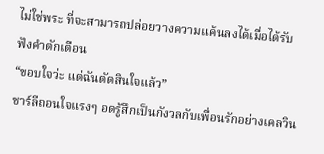ไม่ใช่พระ ที่จะสามารถปล่อยวางความแค้นลงได้เมื่อได้รับฟังคำตักเตือน
“ขอบใจว่ะ แต่ฉันตัดสินใจแล้ว”
ชาร์ลีถอนใจแรงๆ อดรู้สึกเป็นกังวลกับเพื่อนรักอย่างเคลวิน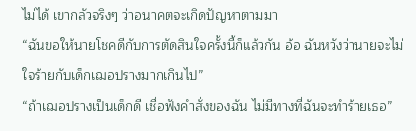ไม่ได้ เขากลัวจริงๆ ว่าอนาคตจะเกิดปัญหาตามมา
“ฉันขอให้นายโชคดีกับการตัดสินใจครั้งนี้ก็แล้วกัน อ้อ ฉันหวังว่านายจะไม่ใจร้ายกับเด็กเฌอปรางมากเกินไป”
“ถ้าเฌอปรางเป็นเด็กดี เชื่อฟังคำสั่งของฉัน ไม่มีทางที่ฉันจะทำร้ายเธอ”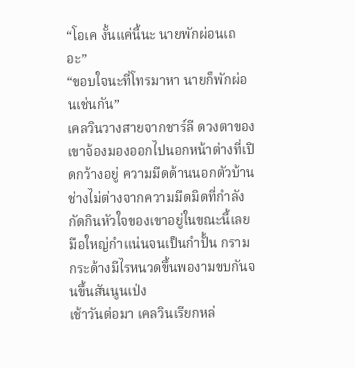“โอเค งั้นแค่นี้นะ นายพักผ่อนเถอะ”
“ขอบใจนะที่โทรมาหา นายก็พักผ่อนเช่นกัน”
เคลวินวางสายจากชาร์ลี ดวงตาของเขาจ้องมองออกไปนอกหน้าต่างที่เปิดกว้างอยู่ ความมืดด้านนอกตัวบ้านช่างไม่ต่างจากความมืดมิดที่กำลังกัดกินหัวใจของเขาอยู่ในขณะนี้เลย
มือใหญ่กำแน่นจนเป็นกำปั้น กรามกระด้างมีไรหนวดขึ้นพองามขบกันจนขึ้นสันนูนเป่ง
เช้าวันต่อมา เคลวินเรียกหล่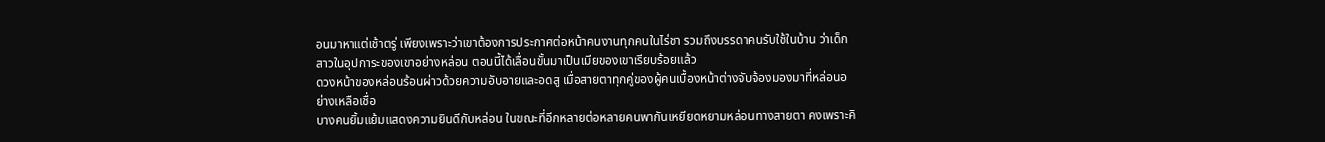อนมาหาแต่เช้าตรู่ เพียงเพราะว่าเขาต้องการประกาศต่อหน้าคนงานทุกคนในไร่ชา รวมถึงบรรดาคนรับใช้ในบ้าน ว่าเด็กสาวในอุปการะของเขาอย่างหล่อน ตอนนี้ได้เลื่อนขั้นมาเป็นเมียของเขาเรียบร้อยแล้ว
ดวงหน้าของหล่อนร้อนผ่าวด้วยความอับอายและอดสู เมื่อสายตาทุกคู่ของผู้คนเบื้องหน้าต่างจับจ้องมองมาที่หล่อนอย่างเหลือเชื่อ
บางคนยิ้มแย้มแสดงความยินดีกับหล่อน ในขณะที่อีกหลายต่อหลายคนพากันเหยียดหยามหล่อนทางสายตา คงเพราะคิ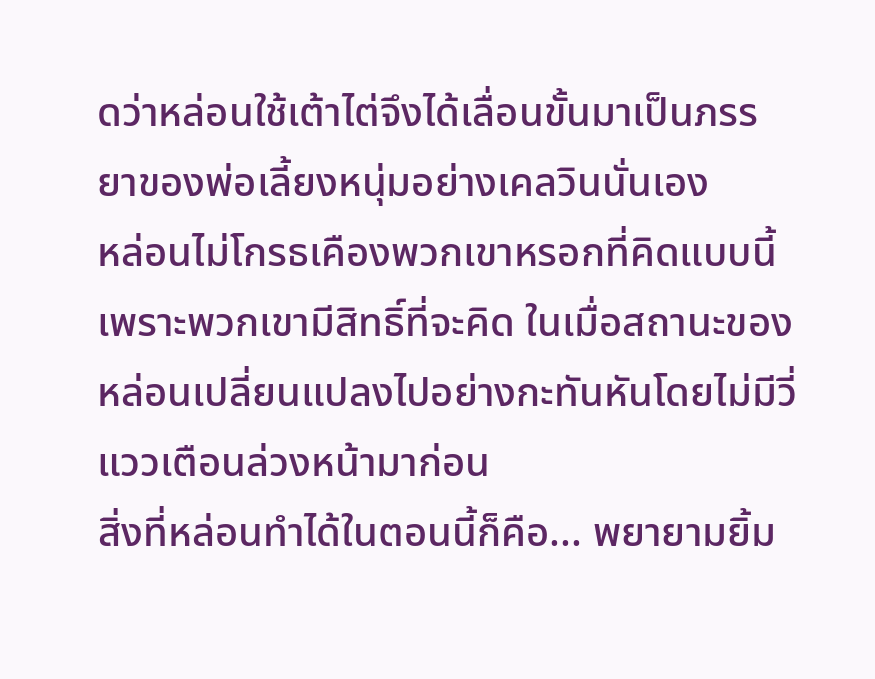ดว่าหล่อนใช้เต้าไต่จึงได้เลื่อนขั้นมาเป็นภรรยาของพ่อเลี้ยงหนุ่มอย่างเคลวินนั่นเอง
หล่อนไม่โกรธเคืองพวกเขาหรอกที่คิดแบบนี้ เพราะพวกเขามีสิทธิ์ที่จะคิด ในเมื่อสถานะของหล่อนเปลี่ยนแปลงไปอย่างกะทันหันโดยไม่มีวี่แววเตือนล่วงหน้ามาก่อน
สิ่งที่หล่อนทำได้ในตอนนี้ก็คือ... พยายามยิ้ม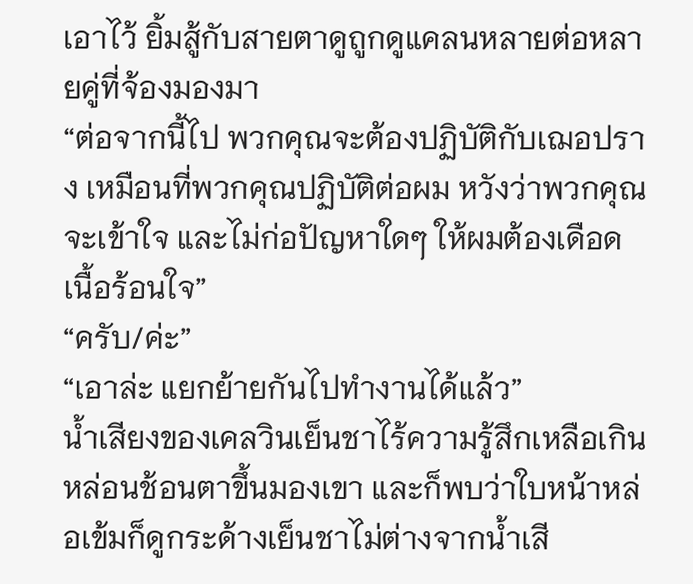เอาไว้ ยิ้มสู้กับสายตาดูถูกดูแคลนหลายต่อหลายคู่ที่จ้องมองมา
“ต่อจากนี้ไป พวกคุณจะต้องปฏิบัติกับเฌอปราง เหมือนที่พวกคุณปฏิบัติต่อผม หวังว่าพวกคุณจะเข้าใจ และไม่ก่อปัญหาใดๆ ให้ผมต้องเดือดเนื้อร้อนใจ”
“ครับ/ค่ะ”
“เอาล่ะ แยกย้ายกันไปทำงานได้แล้ว”
น้ำเสียงของเคลวินเย็นชาไร้ความรู้สึกเหลือเกิน หล่อนช้อนตาขึ้นมองเขา และก็พบว่าใบหน้าหล่อเข้มก็ดูกระด้างเย็นชาไม่ต่างจากน้ำเสี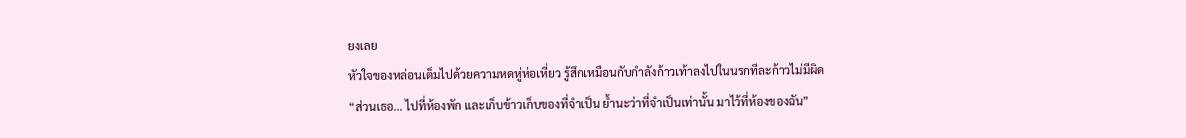ยงเลย
หัวใจของหล่อนเต็มไปด้วยความหดหู่ห่อเหี่ยว รู้สึกเหมือนกับกำลังก้าวเท้าลงไปในนรกทีละก้าวไม่มีผิด
“ส่วนเธอ... ไปที่ห้องพัก และเก็บข้าวเก็บของที่จำเป็น ย้ำนะว่าที่จำเป็นเท่านั้น มาไว้ที่ห้องของฉัน”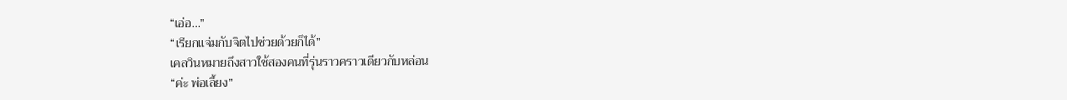“เอ่อ...”
“เรียกแจ่มกับจิตไปช่วยด้วยก็ได้”
เคลวินหมายถึงสาวใช้สองคนที่รุ่นราวคราวเดียวกับหล่อน
“ค่ะ พ่อเลี้ยง”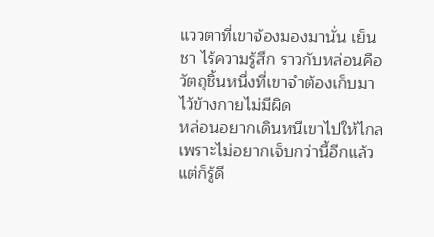แววตาที่เขาจ้องมองมานั่น เย็นชา ไร้ความรู้สึก ราวกับหล่อนคือวัตถุชิ้นหนึ่งที่เขาจำต้องเก็บมาไว้ข้างกายไม่มีผิด
หล่อนอยากเดินหนีเขาไปให้ไกล เพราะไม่อยากเจ็บกว่านี้อีกแล้ว แต่ก็รู้ดี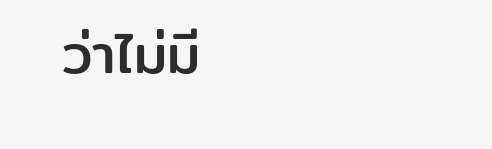ว่าไม่มี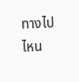ทางไปไหน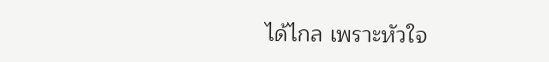ได้ไกล เพราะหัวใจ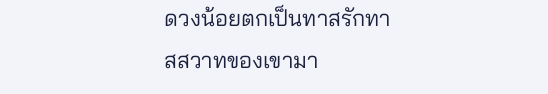ดวงน้อยตกเป็นทาสรักทาสสวาทของเขามา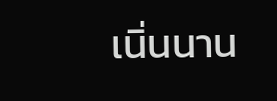เนิ่นนาน